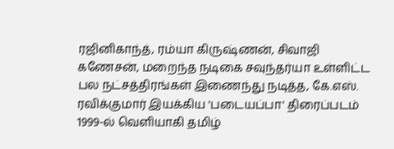ரஜினிகாந்த், ரம்யா கிருஷ்ணன், சிவாஜி கணேசன், மறைந்த நடிகை சவுந்தர்யா உள்ளிட்ட பல நட்சத்திரங்கள் இணைந்து நடித்த, கே.எஸ். ரவிக்குமார் இயக்கிய 'படையப்பா' திரைப்படம் 1999-ல் வெளியாகி தமிழ்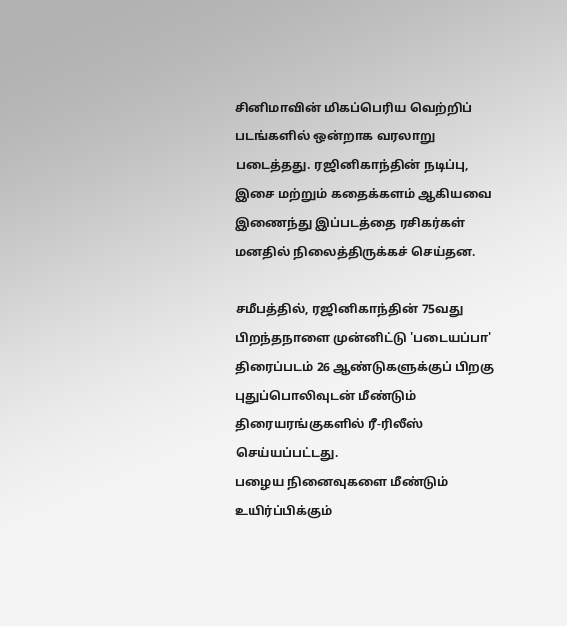சினிமாவின் மிகப்பெரிய வெற்றிப் படங்களில் ஒன்றாக வரலாறு படைத்தது. ரஜினிகாந்தின் நடிப்பு, இசை மற்றும் கதைக்களம் ஆகியவை இணைந்து இப்படத்தை ரசிகர்கள் மனதில் நிலைத்திருக்கச் செய்தன.

சமீபத்தில், ரஜினிகாந்தின் 75வது பிறந்தநாளை முன்னிட்டு 'படையப்பா' திரைப்படம் 26 ஆண்டுகளுக்குப் பிறகு புதுப்பொலிவுடன் மீண்டும் திரையரங்குகளில் ரீ-ரிலீஸ் செய்யப்பட்டது.
பழைய நினைவுகளை மீண்டும் உயிர்ப்பிக்கும்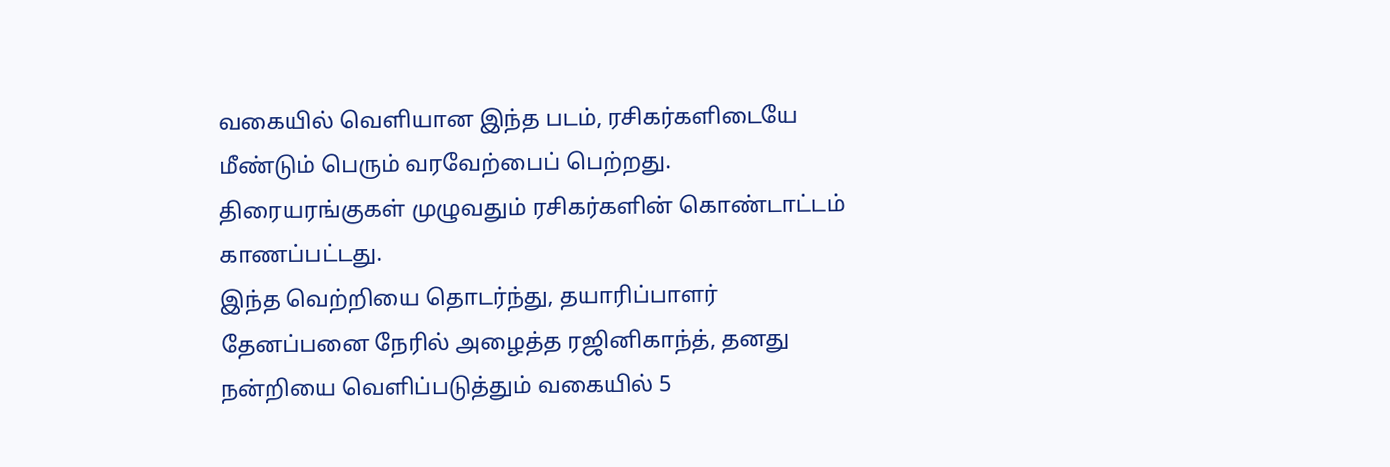வகையில் வெளியான இந்த படம், ரசிகர்களிடையே மீண்டும் பெரும் வரவேற்பைப் பெற்றது. திரையரங்குகள் முழுவதும் ரசிகர்களின் கொண்டாட்டம் காணப்பட்டது.
இந்த வெற்றியை தொடர்ந்து, தயாரிப்பாளர் தேனப்பனை நேரில் அழைத்த ரஜினிகாந்த், தனது நன்றியை வெளிப்படுத்தும் வகையில் 5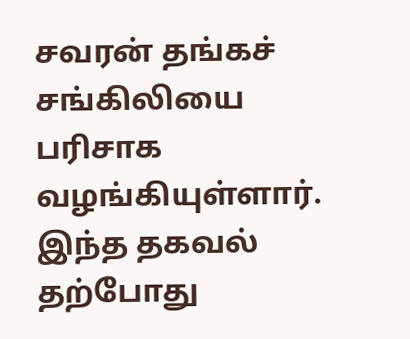சவரன் தங்கச் சங்கிலியை பரிசாக வழங்கியுள்ளார். இந்த தகவல் தற்போது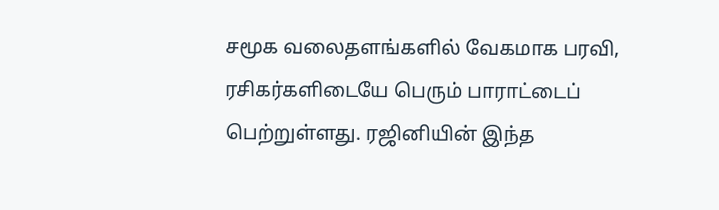சமூக வலைதளங்களில் வேகமாக பரவி, ரசிகர்களிடையே பெரும் பாராட்டைப் பெற்றுள்ளது. ரஜினியின் இந்த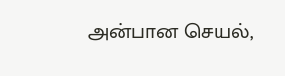அன்பான செயல்,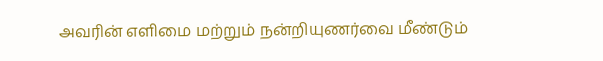அவரின் எளிமை மற்றும் நன்றியுணர்வை மீண்டும்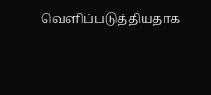வெளிப்படுத்தியதாக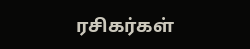ரசிகர்கள்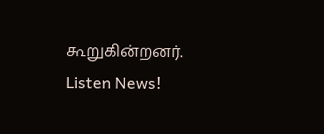கூறுகின்றனர்.
Listen News!